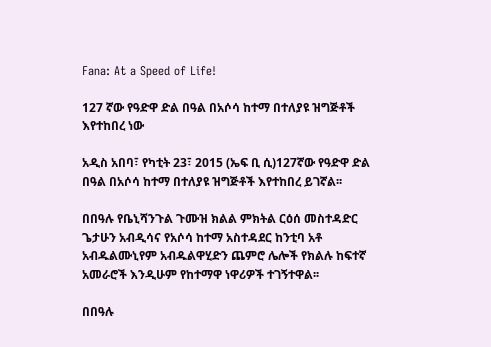Fana: At a Speed of Life!

127 ኛው የዓድዋ ድል በዓል በአሶሳ ከተማ በተለያዩ ዝግጅቶች እየተከበረ ነው

አዲስ አበባ፣ የካቲት 23፣ 2015 (ኤፍ ቢ ሲ)127ኛው የዓድዋ ድል በዓል በአሶሳ ከተማ በተለያዩ ዝግጅቶች እየተከበረ ይገኛል፡፡

በበዓሉ የቤኒሻንጉል ጉሙዝ ክልል ምክትል ርዕሰ መስተዳድር ጌታሁን አብዲሳና የአሶሳ ከተማ አስተዳደር ከንቲባ አቶ አብዱልሙኒየም አብዱልዋሂድን ጨምሮ ሌሎች የክልሉ ከፍተኛ አመራሮች እንዲሁም የከተማዋ ነዋሪዎች ተገኝተዋል፡፡

በበዓሉ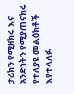ታሪክን የሚዘክሩ እና አንድነትን የሚያጠናክሩ የተለያዩ መልዕክቶች እየተላለፉ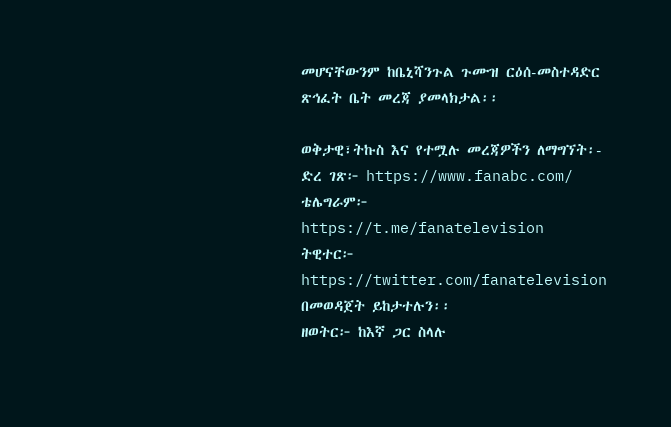መሆናቸውንም ከቤኒሻንጉል ጉሙዝ ርዕሰ-መስተዳድር ጽኅፈት ቤት መረጃ ያመላክታል፡፡

ወቅታዊ፣ትኩስ እና የተሟሉ መረጃዎችን ለማግኘት፡-
ድረ ገጽ፦ https://www.fanabc.com/
ቴሌግራም፦ https://t.me/fanatelevision
ትዊተር፦ https://twitter.com/fanatelevision በመወዳጀት ይከታተሉን፡፡
ዘወትር፦ ከእኛ ጋር ስላሉ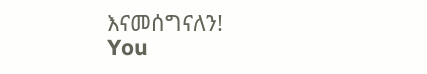እናመሰግናለን!
You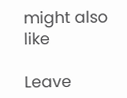might also like

Leave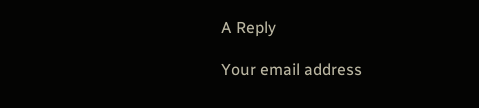A Reply

Your email address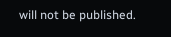will not be published.